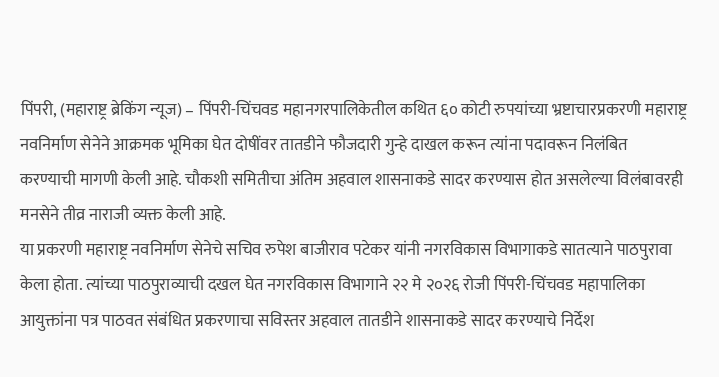पिंपरी, (महाराष्ट्र ब्रेकिंग न्यूज) – पिंपरी-चिंचवड महानगरपालिकेतील कथित ६० कोटी रुपयांच्या भ्रष्टाचारप्रकरणी महाराष्ट्र नवनिर्माण सेनेने आक्रमक भूमिका घेत दोषींवर तातडीने फौजदारी गुन्हे दाखल करून त्यांना पदावरून निलंबित करण्याची मागणी केली आहे. चौकशी समितीचा अंतिम अहवाल शासनाकडे सादर करण्यास होत असलेल्या विलंबावरही मनसेने तीव्र नाराजी व्यक्त केली आहे.
या प्रकरणी महाराष्ट्र नवनिर्माण सेनेचे सचिव रुपेश बाजीराव पटेकर यांनी नगरविकास विभागाकडे सातत्याने पाठपुरावा केला होता. त्यांच्या पाठपुराव्याची दखल घेत नगरविकास विभागाने २२ मे २०२६ रोजी पिंपरी-चिंचवड महापालिका आयुक्तांना पत्र पाठवत संबंधित प्रकरणाचा सविस्तर अहवाल तातडीने शासनाकडे सादर करण्याचे निर्देश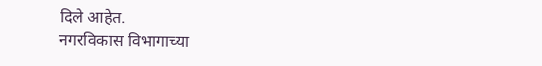दिले आहेत.
नगरविकास विभागाच्या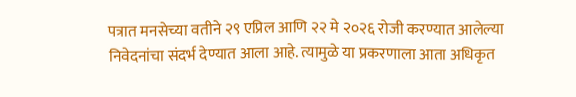पत्रात मनसेच्या वतीने २९ एप्रिल आणि २२ मे २०२६ रोजी करण्यात आलेल्या निवेदनांचा संदर्भ देण्यात आला आहे. त्यामुळे या प्रकरणाला आता अधिकृत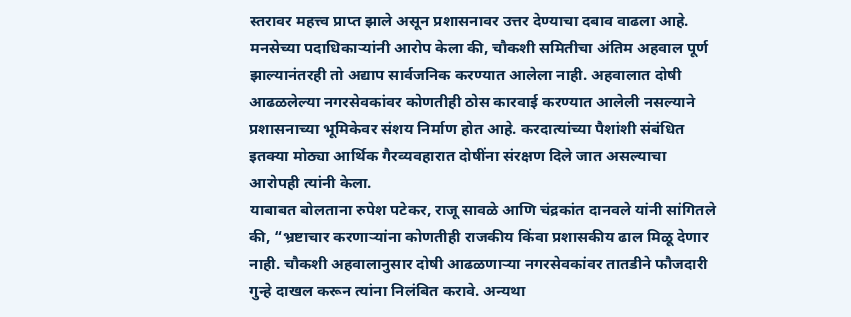स्तरावर महत्त्व प्राप्त झाले असून प्रशासनावर उत्तर देण्याचा दबाव वाढला आहे.
मनसेच्या पदाधिकाऱ्यांनी आरोप केला की, चौकशी समितीचा अंतिम अहवाल पूर्ण झाल्यानंतरही तो अद्याप सार्वजनिक करण्यात आलेला नाही. अहवालात दोषी आढळलेल्या नगरसेवकांवर कोणतीही ठोस कारवाई करण्यात आलेली नसल्याने प्रशासनाच्या भूमिकेवर संशय निर्माण होत आहे. करदात्यांच्या पैशांशी संबंधित इतक्या मोठ्या आर्थिक गैरव्यवहारात दोषींना संरक्षण दिले जात असल्याचा आरोपही त्यांनी केला.
याबाबत बोलताना रुपेश पटेकर, राजू सावळे आणि चंद्रकांत दानवले यांनी सांगितले की, “भ्रष्टाचार करणाऱ्यांना कोणतीही राजकीय किंवा प्रशासकीय ढाल मिळू देणार नाही. चौकशी अहवालानुसार दोषी आढळणाऱ्या नगरसेवकांवर तातडीने फौजदारी गुन्हे दाखल करून त्यांना निलंबित करावे. अन्यथा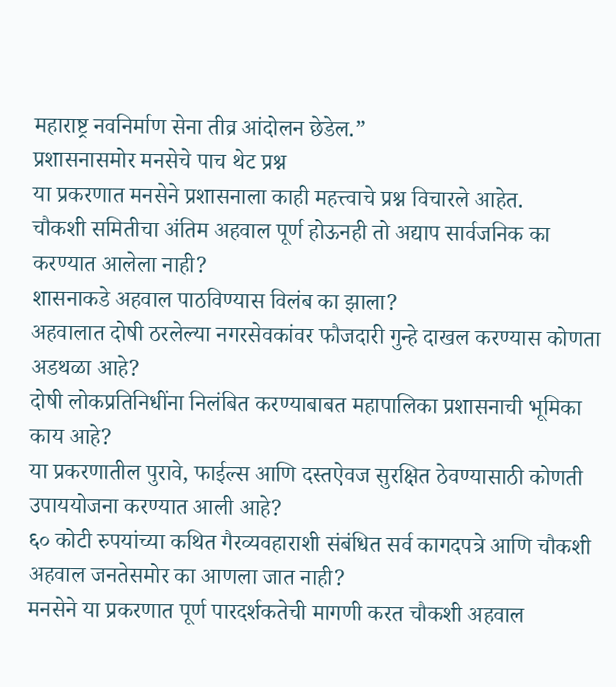महाराष्ट्र नवनिर्माण सेना तीव्र आंदोलन छेडेल.”
प्रशासनासमोर मनसेचे पाच थेट प्रश्न
या प्रकरणात मनसेने प्रशासनाला काही महत्त्वाचे प्रश्न विचारले आहेत.
चौकशी समितीचा अंतिम अहवाल पूर्ण होऊनही तो अद्याप सार्वजनिक का करण्यात आलेला नाही?
शासनाकडे अहवाल पाठविण्यास विलंब का झाला?
अहवालात दोषी ठरलेल्या नगरसेवकांवर फौजदारी गुन्हे दाखल करण्यास कोणता अडथळा आहे?
दोषी लोकप्रतिनिधींना निलंबित करण्याबाबत महापालिका प्रशासनाची भूमिका काय आहे?
या प्रकरणातील पुरावे, फाईल्स आणि दस्तऐवज सुरक्षित ठेवण्यासाठी कोणती उपाययोजना करण्यात आली आहे?
६० कोटी रुपयांच्या कथित गैरव्यवहाराशी संबंधित सर्व कागदपत्रे आणि चौकशी अहवाल जनतेसमोर का आणला जात नाही?
मनसेने या प्रकरणात पूर्ण पारदर्शकतेची मागणी करत चौकशी अहवाल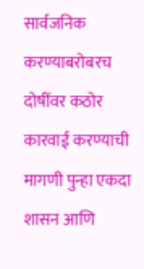सार्वजनिक करण्याबरोबरच दोषींवर कठोर कारवाई करण्याची मागणी पुन्हा एकदा शासन आणि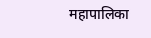महापालिका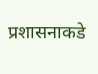प्रशासनाकडे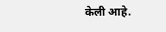केली आहे.